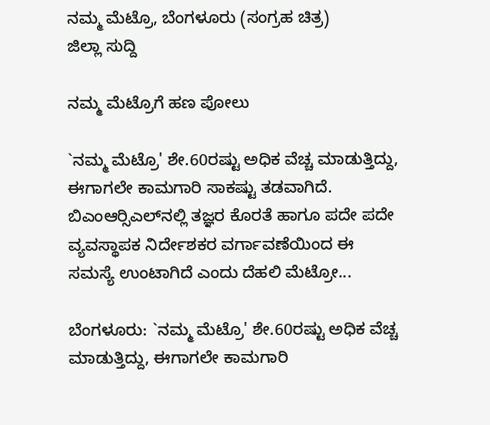ನಮ್ಮ ಮೆಟ್ರೊ, ಬೆಂಗಳೂರು (ಸಂಗ್ರಹ ಚಿತ್ರ)
ಜಿಲ್ಲಾ ಸುದ್ದಿ

ನಮ್ಮ ಮೆಟ್ರೊಗೆ ಹಣ ಪೋಲು

`ನಮ್ಮ ಮೆಟ್ರೊ' ಶೇ.60ರಷ್ಟು ಅಧಿಕ ವೆಚ್ಚ ಮಾಡುತ್ತಿದ್ದು, ಈಗಾಗಲೇ ಕಾಮಗಾರಿ ಸಾಕಷ್ಟು ತಡವಾಗಿದೆ. ಬಿಎಂಆರ್‍ಸಿಎಲ್‍ನಲ್ಲಿ ತಜ್ಞರ ಕೊರತೆ ಹಾಗೂ ಪದೇ ಪದೇ ವ್ಯವಸ್ಥಾಪಕ ನಿರ್ದೇಶಕರ ವರ್ಗಾವಣೆಯಿಂದ ಈ ಸಮಸ್ಯೆ ಉಂಟಾಗಿದೆ ಎಂದು ದೆಹಲಿ ಮೆಟ್ರೋ...

ಬೆಂಗಳೂರು: `ನಮ್ಮ ಮೆಟ್ರೊ' ಶೇ.60ರಷ್ಟು ಅಧಿಕ ವೆಚ್ಚ ಮಾಡುತ್ತಿದ್ದು, ಈಗಾಗಲೇ ಕಾಮಗಾರಿ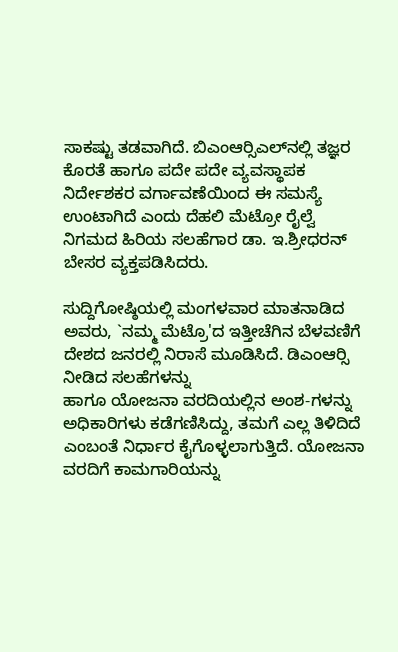ಸಾಕಷ್ಟು ತಡವಾಗಿದೆ. ಬಿಎಂಆರ್‍ಸಿಎಲ್‍ನಲ್ಲಿ ತಜ್ಞರ ಕೊರತೆ ಹಾಗೂ ಪದೇ ಪದೇ ವ್ಯವಸ್ಥಾಪಕ ನಿರ್ದೇಶಕರ ವರ್ಗಾವಣೆಯಿಂದ ಈ ಸಮಸ್ಯೆ ಉಂಟಾಗಿದೆ ಎಂದು ದೆಹಲಿ ಮೆಟ್ರೋ ರೈಲ್ವೆ ನಿಗಮದ ಹಿರಿಯ ಸಲಹೆಗಾರ ಡಾ. ಇ.ಶ್ರೀಧರನ್ ಬೇಸರ ವ್ಯಕ್ತಪಡಿಸಿದರು.

ಸುದ್ದಿಗೋಷ್ಠಿಯಲ್ಲಿ ಮಂಗಳವಾರ ಮಾತನಾಡಿದ ಅವರು, `ನಮ್ಮ ಮೆಟ್ರೊ'ದ ಇತ್ತೀಚೆಗಿನ ಬೆಳವಣಿಗೆ ದೇಶದ ಜನರಲ್ಲಿ ನಿರಾಸೆ ಮೂಡಿಸಿದೆ. ಡಿಎಂಆರ್‍ಸಿ ನೀಡಿದ ಸಲಹೆಗಳನ್ನು
ಹಾಗೂ ಯೋಜನಾ ವರದಿಯಲ್ಲಿನ ಅಂಶ-ಗಳನ್ನು ಅಧಿಕಾರಿಗಳು ಕಡೆಗಣಿಸಿದ್ದು, ತಮಗೆ ಎಲ್ಲ ತಿಳಿದಿದೆ ಎಂಬಂತೆ ನಿರ್ಧಾರ ಕೈಗೊಳ್ಳಲಾಗುತ್ತಿದೆ. ಯೋಜನಾ ವರದಿಗೆ ಕಾಮಗಾರಿಯನ್ನು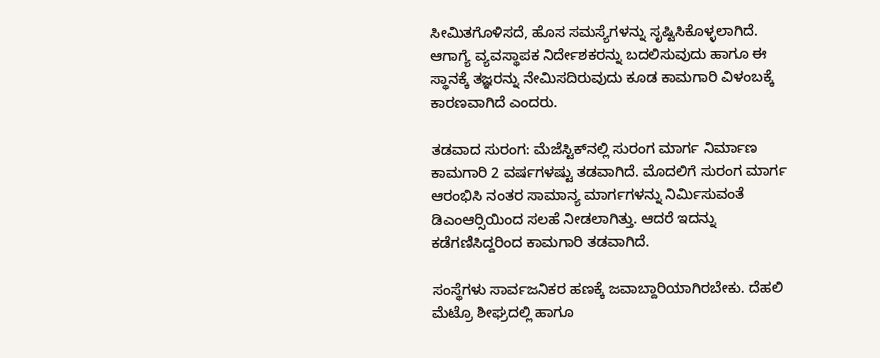ಸೀಮಿತಗೊಳಿಸದೆ, ಹೊಸ ಸಮಸ್ಯೆಗಳನ್ನು ಸೃಷ್ಟಿಸಿಕೊಳ್ಳಲಾಗಿದೆ. ಆಗಾಗ್ಯೆ ವ್ಯವಸ್ಥಾಪಕ ನಿರ್ದೇಶಕರನ್ನು ಬದಲಿಸುವುದು ಹಾಗೂ ಈ ಸ್ಥಾನಕ್ಕೆ ತಜ್ಞರನ್ನು ನೇಮಿಸದಿರುವುದು ಕೂಡ ಕಾಮಗಾರಿ ವಿಳಂಬಕ್ಕೆ ಕಾರಣವಾಗಿದೆ ಎಂದರು.

ತಡವಾದ ಸುರಂಗ: ಮೆಜೆಸ್ಟಿಕ್‍ನಲ್ಲಿ ಸುರಂಗ ಮಾರ್ಗ ನಿರ್ಮಾಣ ಕಾಮಗಾರಿ 2 ವರ್ಷಗಳಷ್ಟು ತಡವಾಗಿದೆ. ಮೊದಲಿಗೆ ಸುರಂಗ ಮಾರ್ಗ ಆರಂಭಿಸಿ ನಂತರ ಸಾಮಾನ್ಯ ಮಾರ್ಗಗಳನ್ನು ನಿರ್ಮಿಸುವಂತೆ ಡಿಎಂಆರ್‍ಸಿಯಿಂದ ಸಲಹೆ ನೀಡಲಾಗಿತ್ತು. ಆದರೆ ಇದನ್ನು ಕಡೆಗಣಿಸಿದ್ದರಿಂದ ಕಾಮಗಾರಿ ತಡವಾಗಿದೆ.

ಸಂಸ್ಥೆಗಳು ಸಾರ್ವಜನಿಕರ ಹಣಕ್ಕೆ ಜವಾಬ್ದಾರಿಯಾಗಿರಬೇಕು. ದೆಹಲಿ ಮೆಟ್ರೊ ಶೀಘ್ರದಲ್ಲಿ ಹಾಗೂ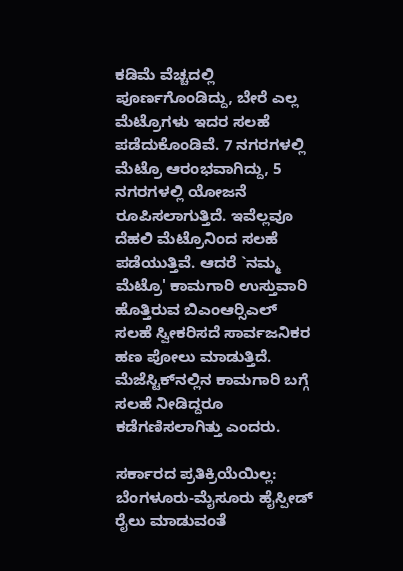ಕಡಿಮೆ ವೆಚ್ಚದಲ್ಲಿ ಪೂರ್ಣಗೊಂಡಿದ್ದು, ಬೇರೆ ಎಲ್ಲ ಮೆಟ್ರೊಗಳು ಇದರ ಸಲಹೆ
ಪಡೆದುಕೊಂಡಿವೆ. 7 ನಗರಗಳಲ್ಲಿ ಮೆಟ್ರೊ ಆರಂಭವಾಗಿದ್ದು, 5 ನಗರಗಳಲ್ಲಿ ಯೋಜನೆ ರೂಪಿಸಲಾಗುತ್ತಿದೆ. ಇವೆಲ್ಲವೂ ದೆಹಲಿ ಮೆಟ್ರೊನಿಂದ ಸಲಹೆ ಪಡೆಯುತ್ತಿವೆ. ಆದರೆ `ನಮ್ಮ ಮೆಟ್ರೊ' ಕಾಮಗಾರಿ ಉಸ್ತುವಾರಿ ಹೊತ್ತಿರುವ ಬಿಎಂಆರ್‍ಸಿಎಲ್ ಸಲಹೆ ಸ್ವೀಕರಿಸದೆ ಸಾರ್ವಜನಿಕರ ಹಣ ಪೋಲು ಮಾಡುತ್ತಿದೆ. ಮೆಜೆಸ್ಟಿಕ್‍ನಲ್ಲಿನ ಕಾಮಗಾರಿ ಬಗ್ಗೆ ಸಲಹೆ ನೀಡಿದ್ದರೂ ಕಡೆಗಣಿಸಲಾಗಿತ್ತು ಎಂದರು.

ಸರ್ಕಾರದ ಪ್ರತಿಕ್ರಿಯೆಯಿಲ್ಲ: ಬೆಂಗಳೂರು-ಮೈಸೂರು ಹೈಸ್ಪೀಡ್ ರೈಲು ಮಾಡುವಂತೆ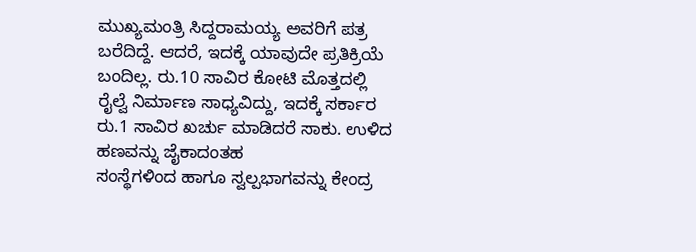ಮುಖ್ಯಮಂತ್ರಿ ಸಿದ್ದರಾಮಯ್ಯ ಅವರಿಗೆ ಪತ್ರ ಬರೆದಿದ್ದೆ. ಆದರೆ, ಇದಕ್ಕೆ ಯಾವುದೇ ಪ್ರತಿಕ್ರಿಯೆ ಬಂದಿಲ್ಲ. ರು.10 ಸಾವಿರ ಕೋಟಿ ಮೊತ್ತದಲ್ಲಿ ರೈಲ್ವೆ ನಿರ್ಮಾಣ ಸಾಧ್ಯವಿದ್ದು, ಇದಕ್ಕೆ ಸರ್ಕಾರ ರು.1 ಸಾವಿರ ಖರ್ಚು ಮಾಡಿದರೆ ಸಾಕು. ಉಳಿದ ಹಣವನ್ನು ಜೈಕಾದಂತಹ
ಸಂಸ್ಥೆಗಳಿಂದ ಹಾಗೂ ಸ್ವಲ್ಪಭಾಗವನ್ನು ಕೇಂದ್ರ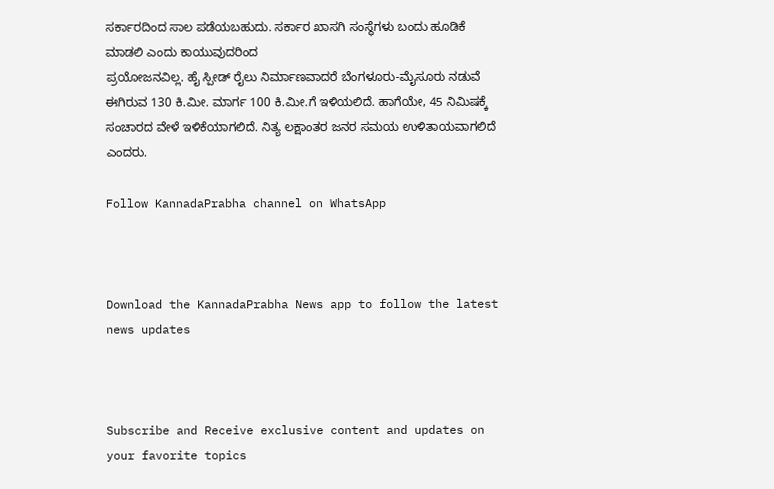ಸರ್ಕಾರದಿಂದ ಸಾಲ ಪಡೆಯಬಹುದು. ಸರ್ಕಾರ ಖಾಸಗಿ ಸಂಸ್ಥೆಗಳು ಬಂದು ಹೂಡಿಕೆ ಮಾಡಲಿ ಎಂದು ಕಾಯುವುದರಿಂದ
ಪ್ರಯೋಜನವಿಲ್ಲ. ಹೈ ಸ್ಪೀಡ್ ರೈಲು ನಿರ್ಮಾಣವಾದರೆ ಬೆಂಗಳೂರು-ಮೈಸೂರು ನಡುವೆ ಈಗಿರುವ 130 ಕಿ.ಮೀ. ಮಾರ್ಗ 100 ಕಿ.ಮೀ.ಗೆ ಇಳಿಯಲಿದೆ. ಹಾಗೆಯೇ, 45 ನಿಮಿಷಕ್ಕೆ ಸಂಚಾರದ ವೇಳೆ ಇಳಿಕೆಯಾಗಲಿದೆ. ನಿತ್ಯ ಲಕ್ಷಾಂತರ ಜನರ ಸಮಯ ಉಳಿತಾಯವಾಗಲಿದೆ ಎಂದರು.

Follow KannadaPrabha channel on WhatsApp



Download the KannadaPrabha News app to follow the latest news updates



Subscribe and Receive exclusive content and updates on your favorite topics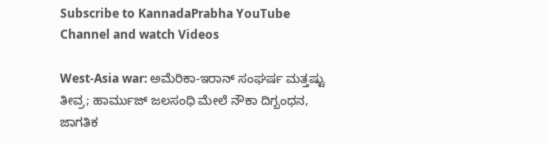Subscribe to KannadaPrabha YouTube Channel and watch Videos

West-Asia war: ಅಮೆರಿಕಾ-ಇರಾನ್ ಸಂಘರ್ಷ ಮತ್ತಷ್ಟು ತೀವ್ರ; ಹಾರ್ಮುಜ್ ಜಲಸಂಧಿ ಮೇಲೆ ನೌಕಾ ದಿಗ್ಬಂಧನ, ಜಾಗತಿಕ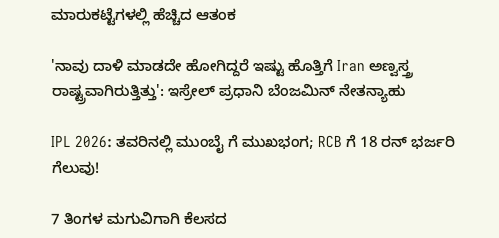ಮಾರುಕಟ್ಟೆಗಳಲ್ಲಿ ಹೆಚ್ಚಿದ ಆತಂಕ

'ನಾವು ದಾಳಿ ಮಾಡದೇ ಹೋಗಿದ್ದರೆ ಇಷ್ಟು ಹೊತ್ತಿಗೆ Iran ಅಣ್ವಸ್ತ್ರ ರಾಷ್ಟ್ರವಾಗಿರುತ್ತಿತ್ತು': ಇಸ್ರೇಲ್ ಪ್ರಧಾನಿ ಬೆಂಜಮಿನ್ ನೇತನ್ಯಾಹು

IPL 2026: ತವರಿನಲ್ಲಿ ಮುಂಬೈ ಗೆ ಮುಖಭಂಗ; RCB ಗೆ 18 ರನ್ ಭರ್ಜರಿ ಗೆಲುವು!

7 ತಿಂಗಳ ಮಗುವಿಗಾಗಿ ಕೆಲಸದ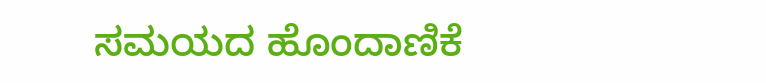ಸಮಯದ ಹೊಂದಾಣಿಕೆ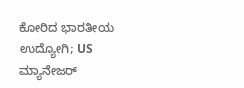ಕೋರಿದ ಭಾರತೀಯ ಉದ್ಯೋಗಿ; US ಮ್ಯಾನೇಜರ್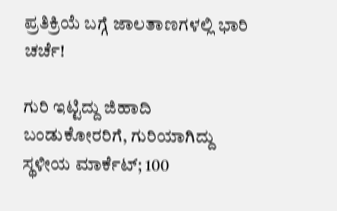ಪ್ರತಿಕ್ರಿಯೆ ಬಗ್ಗೆ ಜಾಲತಾಣಗಳಲ್ಲಿ ಭಾರಿ ಚರ್ಚೆ!

ಗುರಿ ಇಟ್ಟಿದ್ದು ಜಿಹಾದಿ ಬಂಡುಕೋರರಿಗೆ, ಗುರಿಯಾಗಿದ್ದು ಸ್ಥಳೀಯ ಮಾರ್ಕೆಟ್; 100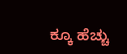ಕ್ಕೂ ಹೆಚ್ಚು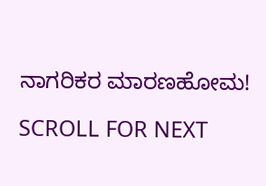ನಾಗರಿಕರ ಮಾರಣಹೋಮ!

SCROLL FOR NEXT